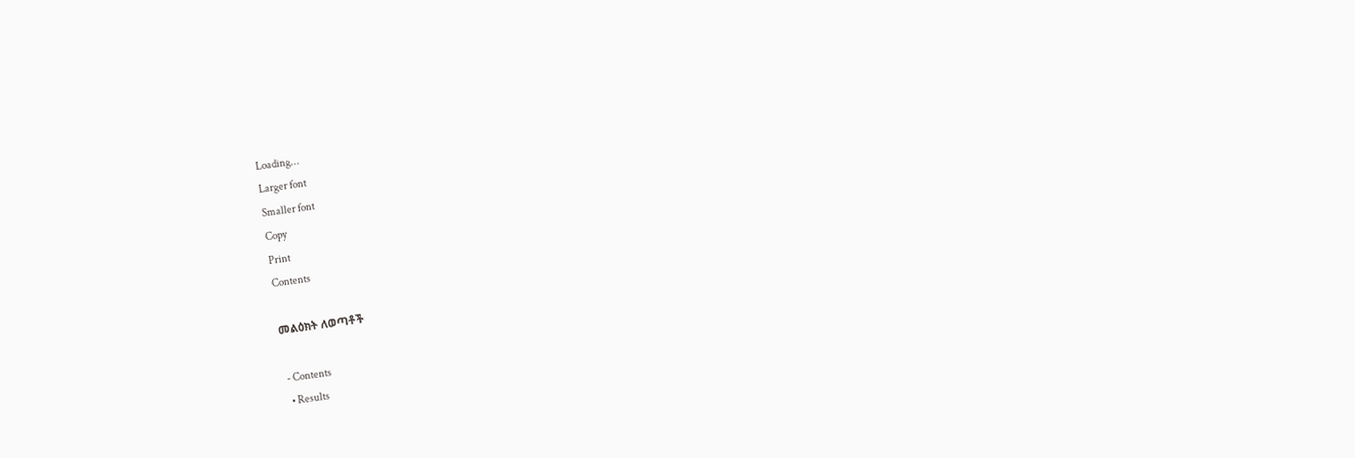Loading...
Larger font
Smaller font
Copy
Print
Contents

መልዕክት ለወጣቶች

 - Contents
  • Results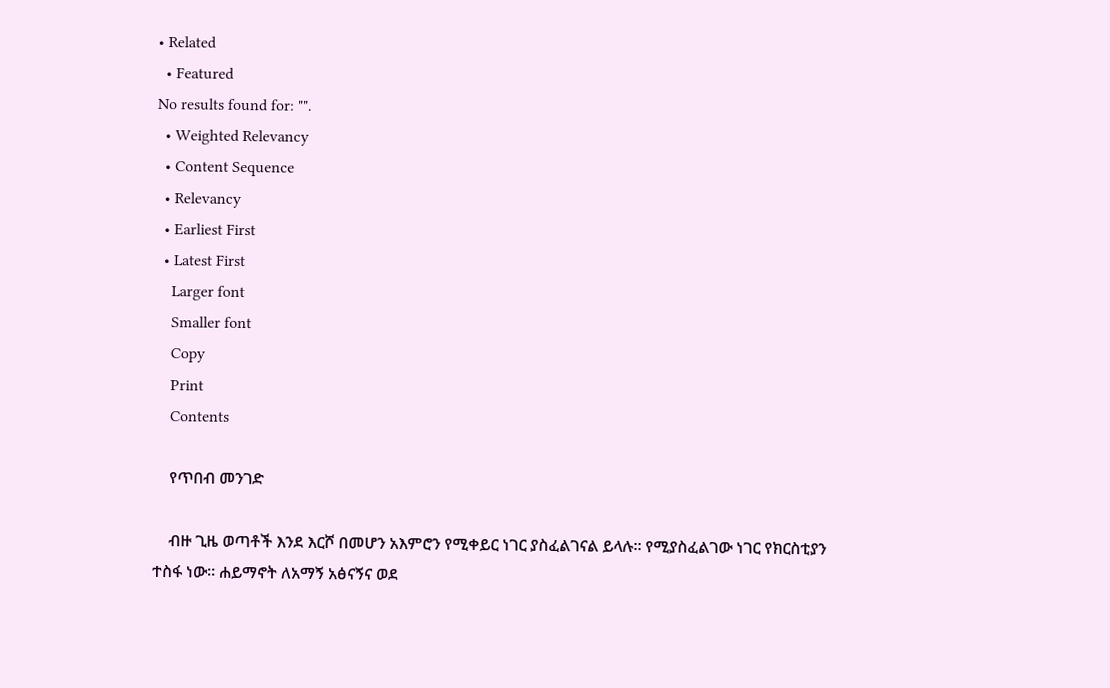• Related
  • Featured
No results found for: "".
  • Weighted Relevancy
  • Content Sequence
  • Relevancy
  • Earliest First
  • Latest First
    Larger font
    Smaller font
    Copy
    Print
    Contents

    የጥበብ መንገድ

    ብዙ ጊዜ ወጣቶች እንደ እርሾ በመሆን አእምሮን የሚቀይር ነገር ያስፈልገናል ይላሉ። የሚያስፈልገው ነገር የክርስቲያን ተስፋ ነው። ሐይማኖት ለአማኝ አፅናኝና ወደ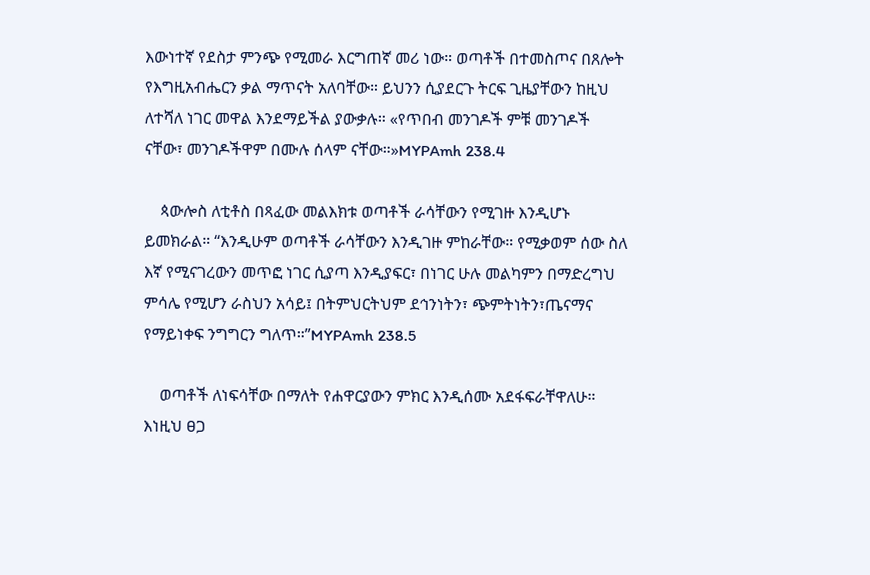እውነተኛ የደስታ ምንጭ የሚመራ እርግጠኛ መሪ ነው። ወጣቶች በተመስጦና በጸሎት የእግዚአብሔርን ቃል ማጥናት አለባቸው። ይህንን ሲያደርጉ ትርፍ ጊዜያቸውን ከዚህ ለተሻለ ነገር መዋል እንደማይችል ያውቃሉ። «የጥበብ መንገዶች ምቹ መንገዶች ናቸው፣ መንገዶችዋም በሙሉ ሰላም ናቸው።»MYPAmh 238.4

    ጳውሎስ ለቲቶስ በጻፈው መልእክቱ ወጣቶች ራሳቸውን የሚገዙ እንዲሆኑ ይመክራል። “እንዲሁም ወጣቶች ራሳቸውን እንዲገዙ ምከራቸው። የሚቃወም ሰው ስለ እኛ የሚናገረውን መጥፎ ነገር ሲያጣ እንዲያፍር፣ በነገር ሁሉ መልካምን በማድረግህ ምሳሌ የሚሆን ራስህን አሳይ፤ በትምህርትህም ደኅንነትን፣ ጭምትነትን፣ጤናማና የማይነቀፍ ንግግርን ግለጥ።”MYPAmh 238.5

    ወጣቶች ለነፍሳቸው በማለት የሐዋርያውን ምክር እንዲሰሙ አደፋፍራቸዋለሁ። እነዚህ ፀጋ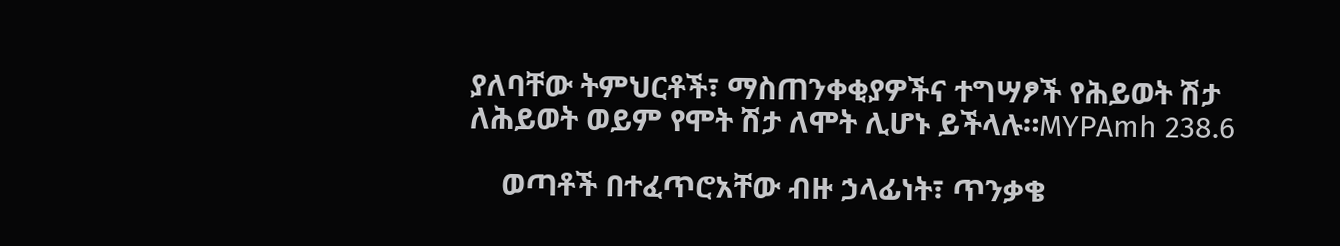ያለባቸው ትምህርቶች፣ ማስጠንቀቂያዎችና ተግሣፆች የሕይወት ሽታ ለሕይወት ወይም የሞት ሽታ ለሞት ሊሆኑ ይችላሉ።MYPAmh 238.6

    ወጣቶች በተፈጥሮአቸው ብዙ ኃላፊነት፣ ጥንቃቄ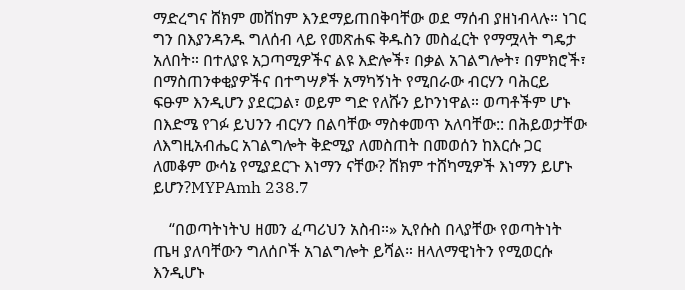ማድረግና ሸክም መሸከም እንደማይጠበቅባቸው ወደ ማሰብ ያዘነብላሉ። ነገር ግን በእያንዳንዱ ግለሰብ ላይ የመጽሐፍ ቅዱስን መስፈርት የማሟላት ግዴታ አለበት። በተለያዩ አጋጣሚዎችና ልዩ እድሎች፣ በቃል አገልግሎት፣ በምክሮች፣ በማስጠንቀቂያዎችና በተግሣፆች አማካኝነት የሚበራው ብርሃን ባሕርይ ፍፁም እንዲሆን ያደርጋል፣ ወይም ግድ የለሹን ይኮንነዋል። ወጣቶችም ሆኑ በእድሜ የገፉ ይህንን ብርሃን በልባቸው ማስቀመጥ አለባቸው:: በሕይወታቸው ለእግዚአብሔር አገልግሎት ቅድሚያ ለመስጠት በመወሰን ከእርሱ ጋር ለመቆም ውሳኔ የሚያደርጉ እነማን ናቸው? ሸክም ተሸካሚዎች እነማን ይሆኑ ይሆን?MYPAmh 238.7

    “በወጣትነትህ ዘመን ፈጣሪህን አስብ።» ኢየሱስ በላያቸው የወጣትነት ጤዛ ያለባቸውን ግለሰቦች አገልግሎት ይሻል። ዘላለማዊነትን የሚወርሱ እንዲሆኑ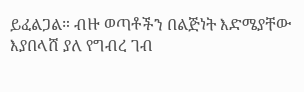ይፈልጋል። ብዙ ወጣቶችን በልጅነት እድሜያቸው እያበላሸ ያለ የግብረ ገብ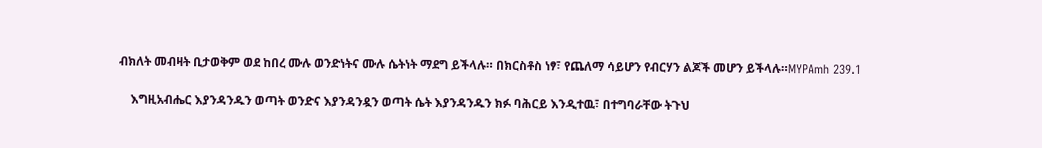ብክለት መብዛት ቢታወቅም ወደ ከበረ ሙሉ ወንድነትና ሙሉ ሴትነት ማደግ ይችላሉ። በክርስቶስ ነፃ፣ የጨለማ ሳይሆን የብርሃን ልጆች መሆን ይችላሉ።MYPAmh 239.1

    እግዚአብሔር እያንዳንዱን ወጣት ወንድና እያንዳንዷን ወጣት ሴት እያንዳንዱን ክፉ ባሕርይ እንዲተዉ፣ በተግባራቸው ትጉህ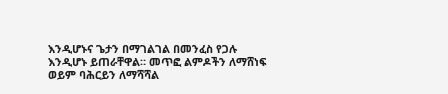እንዲሆኑና ጌታን በማገልገል በመንፈስ የጋሉ እንዲሆኑ ይጠራቸዋል። መጥፎ ልምዶችን ለማሸነፍ ወይም ባሕርይን ለማሻሻል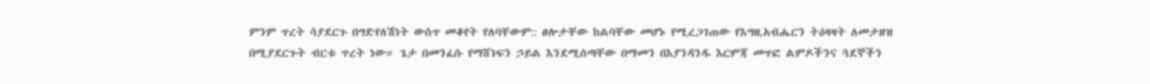ምንም ጥረት ሳያደርጉ በግድየለሽነት ውስጥ መቆየት የለባቸውም:: ፀሎታቸው ከልባቸው መሆኑ የሚረጋገጠው የእግዚአብሔርን ትዕዛዛት ለመታዘዝ በሚያደርጉት ብርቱ ጥረት ነው። ጌታ በመንፈሱ የማሸነፍን ኃይል እንደሚሰጣቸው በማመን በእያንዳንዱ እርምጃ መጥፎ ልምዶችንና ጓደኞችን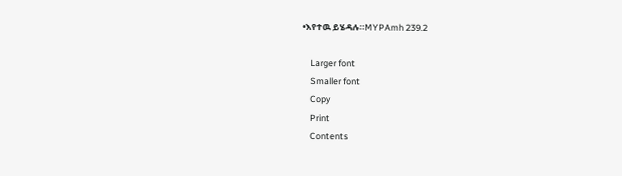•እየተዉ ይሄዳሉ።MYPAmh 239.2

    Larger font
    Smaller font
    Copy
    Print
    Contents